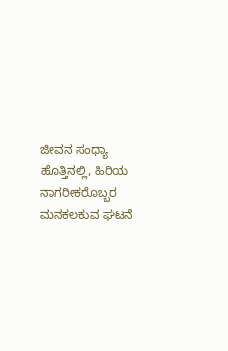ಜೀವನ ಸಂಧ್ಯಾ ಹೊತ್ತಿನಲ್ಲಿ, ಹಿರಿಯ ನಾಗರೀಕರೊಬ್ಬರ ಮನಕಲಕುವ ಘಟನೆ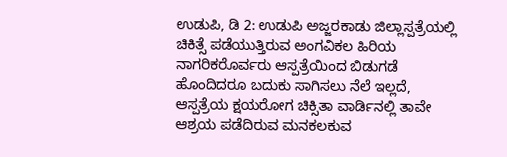ಉಡುಪಿ, ಡಿ 2: ಉಡುಪಿ ಅಜ್ಜರಕಾಡು ಜಿಲ್ಲಾಸ್ಪತ್ರೆಯಲ್ಲಿ ಚಿಕಿತ್ಸೆ ಪಡೆಯುತ್ತಿರುವ ಅಂಗವಿಕಲ ಹಿರಿಯ ನಾಗರಿಕರೊರ್ವರು ಆಸ್ಪತ್ರೆಯಿಂದ ಬಿಡುಗಡೆ ಹೊಂದಿದರೂ ಬದುಕು ಸಾಗಿಸಲು ನೆಲೆ ಇಲ್ಲದೆ, ಆಸ್ಪತ್ರೆಯ ಕ್ಷಯರೋಗ ಚಿಕ್ಸಿತಾ ವಾರ್ಡಿನಲ್ಲಿ ತಾವೇ ಆಶ್ರಯ ಪಡೆದಿರುವ ಮನಕಲಕುವ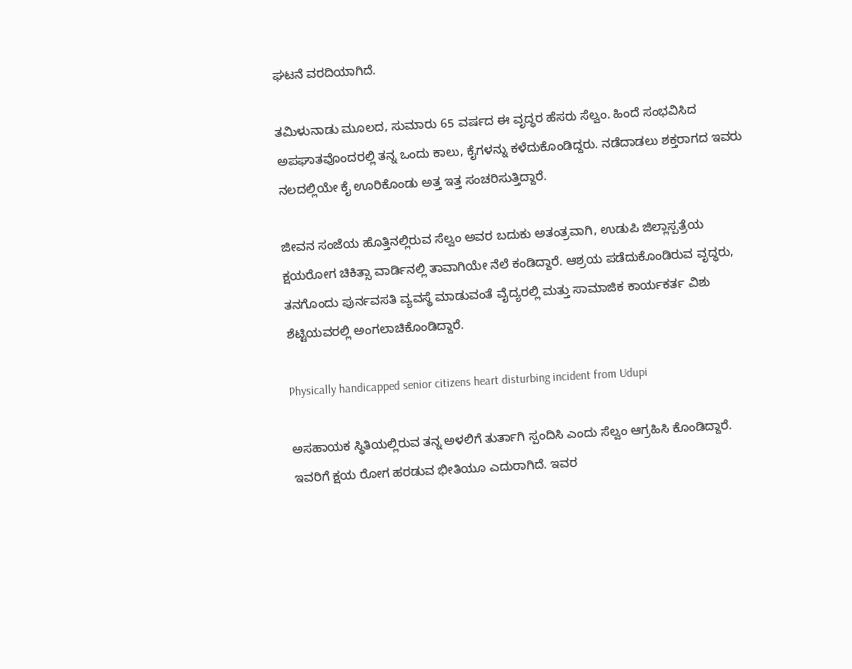ಘಟನೆ ವರದಿಯಾಗಿದೆ.

ತಮಿಳುನಾಡು ಮೂಲದ, ಸುಮಾರು 65 ವರ್ಷದ ಈ ವೃದ್ಧರ ಹೆಸರು ಸೆಲ್ವಂ. ಹಿಂದೆ ಸಂಭವಿಸಿದ ಅಪಘಾತವೊಂದರಲ್ಲಿ ತನ್ನ ಒಂದು ಕಾಲು, ಕೈಗಳನ್ನು ಕಳೆದುಕೊಂಡಿದ್ದರು. ನಡೆದಾಡಲು ಶಕ್ತರಾಗದ ಇವರು ನಲದಲ್ಲಿಯೇ ಕೈ ಊರಿಕೊಂಡು ಅತ್ತ ಇತ್ತ ಸಂಚರಿಸುತ್ತಿದ್ದಾರೆ.

ಜೀವನ ಸಂಜೆಯ ಹೊತ್ತಿನಲ್ಲಿರುವ ಸೆಲ್ವಂ ಅವರ ಬದುಕು ಅತಂತ್ರವಾಗಿ, ಉಡುಪಿ ಜಿಲ್ಲಾಸ್ಪತ್ರೆಯ ಕ್ಷಯರೋಗ ಚಿಕಿತ್ಸಾ ವಾರ್ಡಿನಲ್ಲಿ ತಾವಾಗಿಯೇ ನೆಲೆ ಕಂಡಿದ್ದಾರೆ. ಆಶ್ರಯ ಪಡೆದುಕೊಂಡಿರುವ ವೃದ್ಧರು, ತನಗೊಂದು ಪುರ್ನವಸತಿ ವ್ಯವಸ್ಥೆ ಮಾಡುವಂತೆ ವೈದ್ಯರಲ್ಲಿ ಮತ್ತು ಸಾಮಾಜಿಕ ಕಾರ್ಯಕರ್ತ ವಿಶು ಶೆಟ್ಟಿಯವರಲ್ಲಿ ಅಂಗಲಾಚಿಕೊಂಡಿದ್ದಾರೆ.

Physically handicapped senior citizens heart disturbing incident from Udupi

ಅಸಹಾಯಕ ಸ್ಥಿತಿಯಲ್ಲಿರುವ ತನ್ನ ಅಳಲಿಗೆ ತುರ್ತಾಗಿ ಸ್ಪಂದಿಸಿ ಎಂದು ಸೆಲ್ವಂ ಆಗ್ರಹಿಸಿ ಕೊಂಡಿದ್ದಾರೆ. ಇವರಿಗೆ ಕ್ಷಯ ರೋಗ ಹರಡುವ ಭೀತಿಯೂ ಎದುರಾಗಿದೆ. ಇವರ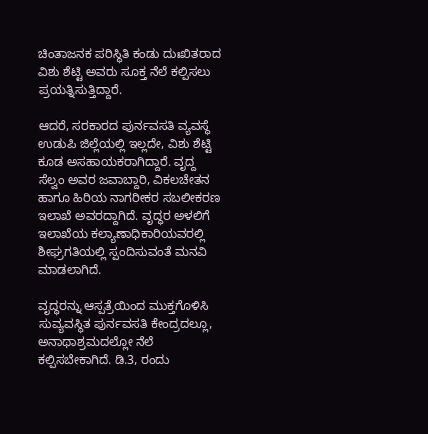ಚಿಂತಾಜನಕ ಪರಿಸ್ಥಿತಿ ಕಂಡು ದುಃಖಿತರಾದ ವಿಶು ಶೆಟ್ಟಿ ಅವರು ಸೂಕ್ತ ನೆಲೆ ಕಲ್ಪಿಸಲು ಪ್ರಯತ್ನಿಸುತ್ತಿದ್ದಾರೆ.

ಆದರೆ, ಸರಕಾರದ ಪುರ್ನವಸತಿ ವ್ಯವಸ್ಥೆ ಉಡುಪಿ ಜಿಲ್ಲೆಯಲ್ಲಿ ಇಲ್ಲದೇ, ವಿಶು ಶೆಟ್ಟಿ ಕೂಡ ಅಸಹಾಯಕರಾಗಿದ್ದಾರೆ. ವೃದ್ದ ಸೆಲ್ವಂ ಅವರ ಜವಾಬ್ದಾರಿ, ವಿಕಲಚೇತನ ಹಾಗೂ ಹಿರಿಯ ನಾಗರೀಕರ ಸಬಲೀಕರಣ ಇಲಾಖೆ ಅವರದ್ದಾಗಿದೆ. ವೃದ್ಧರ ಅಳಲಿಗೆ ಇಲಾಖೆಯ ಕಲ್ಯಾಣಾಧಿಕಾರಿಯವರಲ್ಲಿ ಶೀಘ್ರಗತಿಯಲ್ಲಿ ಸ್ಪಂದಿಸುವಂತೆ ಮನವಿ ಮಾಡಲಾಗಿದೆ.

ವೃದ್ಧರನ್ನು ಆಸ್ಪತ್ರೆಯಿಂದ ಮುಕ್ತಗೊಳಿಸಿ ಸುವ್ಯವಸ್ಥಿತ ಪುರ್ನವಸತಿ ಕೇಂದ್ರದಲ್ಲೂ, ಅನಾಥಾಶ್ರಮದಲ್ಲೋ ನೆಲೆ ಕಲ್ಪಿಸಬೇಕಾಗಿದೆ. ಡಿ.3, ರಂದು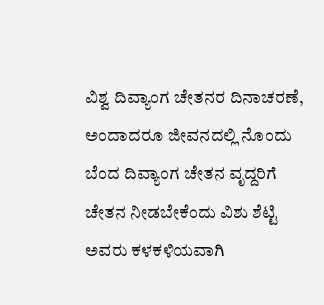ವಿಶ್ವ ದಿವ್ಯಾಂಗ ಚೇತನರ ದಿನಾಚರಣೆ, ಅಂದಾದರೂ ಜೀವನದಲ್ಲಿ ನೊಂದು ಬೆಂದ ದಿವ್ಯಾಂಗ ಚೇತನ ವೃದ್ದರಿಗೆ ಚೇತನ ನೀಡಬೇಕೆಂದು ವಿಶು ಶೆಟ್ಟಿ ಅವರು ಕಳಕಳಿಯವಾಗಿ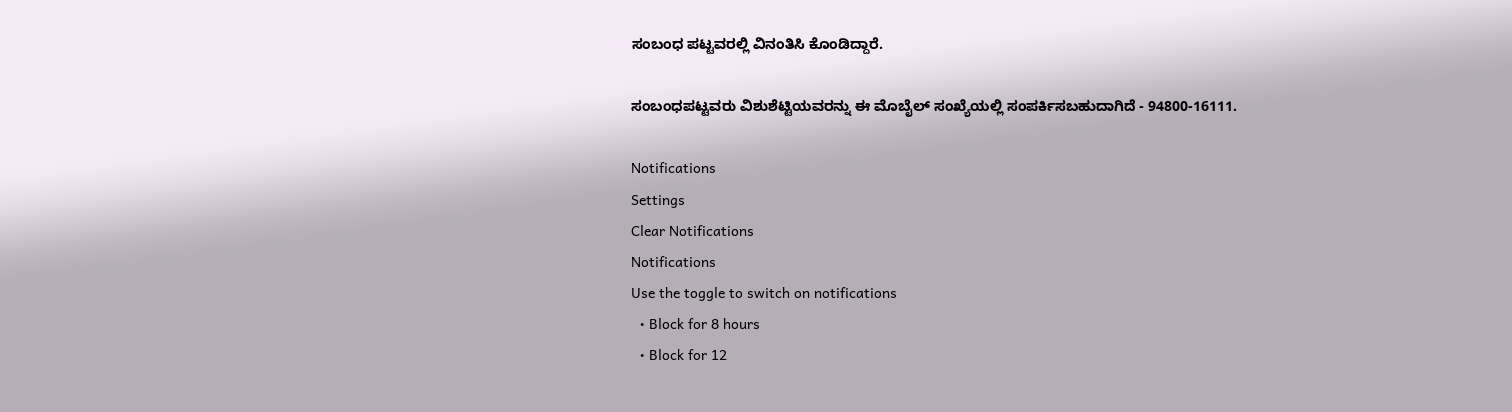ಸಂಬಂಧ ಪಟ್ಟವರಲ್ಲಿ ವಿನಂತಿಸಿ ಕೊಂಡಿದ್ದಾರೆ.

ಸಂಬಂಧಪಟ್ಟವರು ವಿಶುಶೆಟ್ಟಿಯವರನ್ನು ಈ ಮೊಬೈಲ್ ಸಂಖ್ಯೆಯಲ್ಲಿ ಸಂಪರ್ಕಿಸಬಹುದಾಗಿದೆ - 94800-16111.

Notifications
Settings
Clear Notifications
Notifications
Use the toggle to switch on notifications
  • Block for 8 hours
  • Block for 12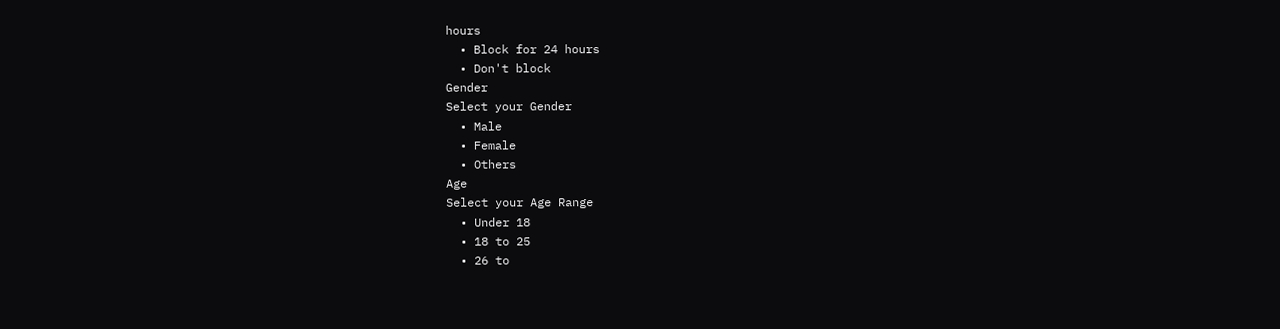hours
  • Block for 24 hours
  • Don't block
Gender
Select your Gender
  • Male
  • Female
  • Others
Age
Select your Age Range
  • Under 18
  • 18 to 25
  • 26 to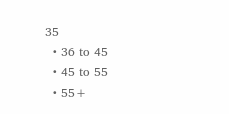35
  • 36 to 45
  • 45 to 55
  • 55+